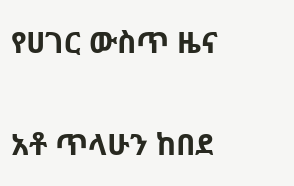የሀገር ውስጥ ዜና

አቶ ጥላሁን ከበደ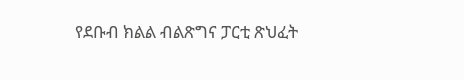የደቡብ ክልል ብልጽግና ፓርቲ ጽህፈት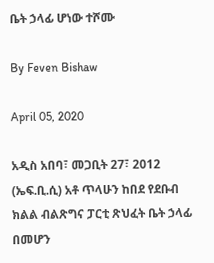ቤት ኃላፊ ሆነው ተሾሙ

By Feven Bishaw

April 05, 2020

አዲስ አበባ፣ መጋቢት 27፣ 2012 (ኤፍ.ቢ.ሲ) አቶ ጥላሁን ከበደ የደቡብ ክልል ብልጽግና ፓርቲ ጽህፈት ቤት ኃላፊ በመሆን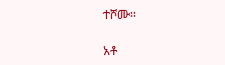ተሾሙ፡፡

አቶ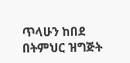ጥላሁን ከበደ በትምህር ዝግጅት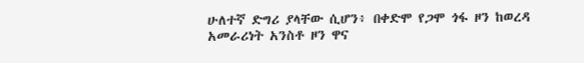ሁለተኛ ድግሪ ያላቸው ሲሆን፥ በቀድሞ የጋሞ ጎፋ ዞን ከወረዳ አመራሪነት አንስቶ ዞን ዋና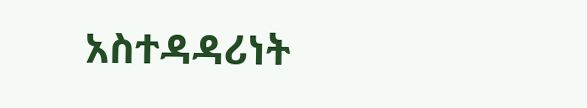አስተዳዳሪነት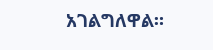አገልግለዋል።